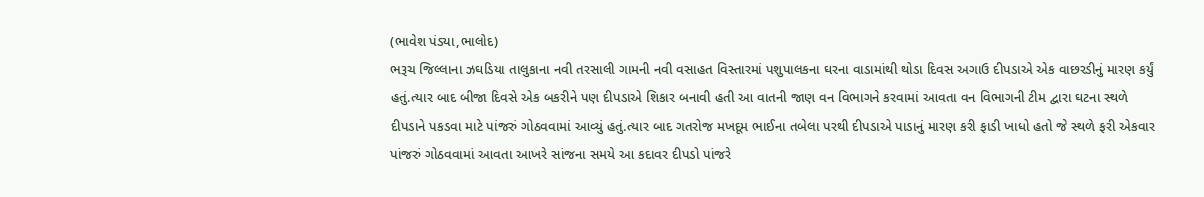(ભાવેશ પંડ્યા,ભાલોદ)
ભરૂચ જિલ્લાના ઝઘડિયા તાલુકાના નવી તરસાલી ગામની નવી વસાહત વિસ્તારમાં પશુપાલકના ઘરના વાડામાંથી થોડા દિવસ અગાઉ દીપડાએ એક વાછરડીનું મારણ કર્યું હતું.ત્યાર બાદ બીજા દિવસે એક બકરીને પણ દીપડાએ શિકાર બનાવી હતી આ વાતની જાણ વન વિભાગને કરવામાં આવતા વન વિભાગની ટીમ દ્વારા ઘટના સ્થળે દીપડાને પકડવા માટે પાંજરું ગોઠવવામાં આવ્યું હતું.ત્યાર બાદ ગતરોજ મખદૂમ ભાઈના તબેલા પરથી દીપડાએ પાડાનું મારણ કરી ફાડી ખાધો હતો જે સ્થળે ફરી એકવાર પાંજરું ગોઠવવામાં આવતા આખરે સાંજના સમયે આ કદાવર દીપડો પાંજરે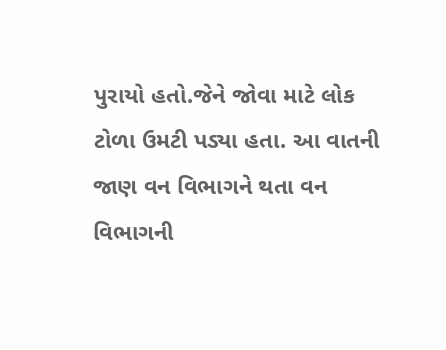પુરાયો હતો.જેને જોવા માટે લોક ટોળા ઉમટી પડ્યા હતા. આ વાતની જાણ વન વિભાગને થતા વન વિભાગની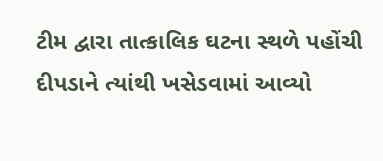ટીમ દ્વારા તાત્કાલિક ઘટના સ્થળે પહોંચી દીપડાને ત્યાંથી ખસેડવામાં આવ્યો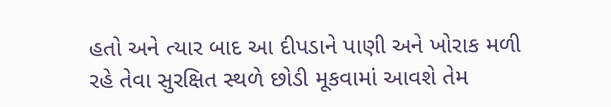હતો અને ત્યાર બાદ આ દીપડાને પાણી અને ખોરાક મળી રહે તેવા સુરક્ષિત સ્થળે છોડી મૂકવામાં આવશે તેમ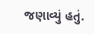જણાવ્યું હતું.